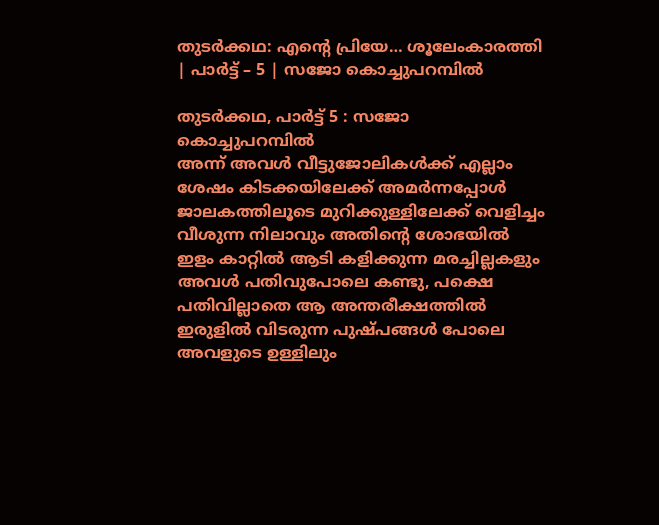തുടർക്കഥ: എന്റെ പ്രിയേ… ശൂലേംകാരത്തി | പാർട്ട് – 5 | സജോ കൊച്ചുപറമ്പിൽ

തുടർക്കഥ, പാർട്ട് 5 : സജോ കൊച്ചുപറമ്പിൽ
അന്ന് അവൾ വീട്ടുജോലികൾക്ക് എല്ലാം ശേഷം കിടക്കയിലേക്ക് അമർന്നപ്പോൾ ജാലകത്തിലൂടെ മുറിക്കുള്ളിലേക്ക് വെളിച്ചം വീശുന്ന നിലാവും അതിന്റെ ശോഭയിൽ ഇളം കാറ്റിൽ ആടി കളിക്കുന്ന മരച്ചില്ലകളും അവൾ പതിവുപോലെ കണ്ടു, പക്ഷെ പതിവില്ലാതെ ആ അന്തരീക്ഷത്തിൽ ഇരുളിൽ വിടരുന്ന പുഷ്പങ്ങൾ പോലെ അവളുടെ ഉള്ളിലും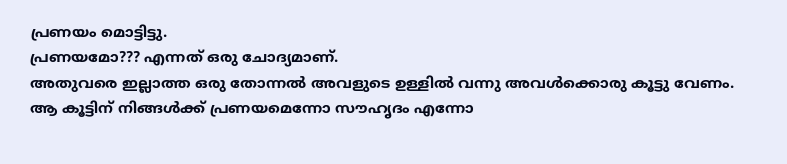പ്രണയം മൊട്ടിട്ടു.
പ്രണയമോ??? എന്നത് ഒരു ചോദ്യമാണ്.
അതുവരെ ഇല്ലാത്ത ഒരു തോന്നൽ അവളുടെ ഉള്ളിൽ വന്നു അവൾക്കൊരു കൂട്ടു വേണം.
ആ കൂട്ടിന് നിങ്ങൾക്ക് പ്രണയമെന്നോ സൗഹൃദം എന്നോ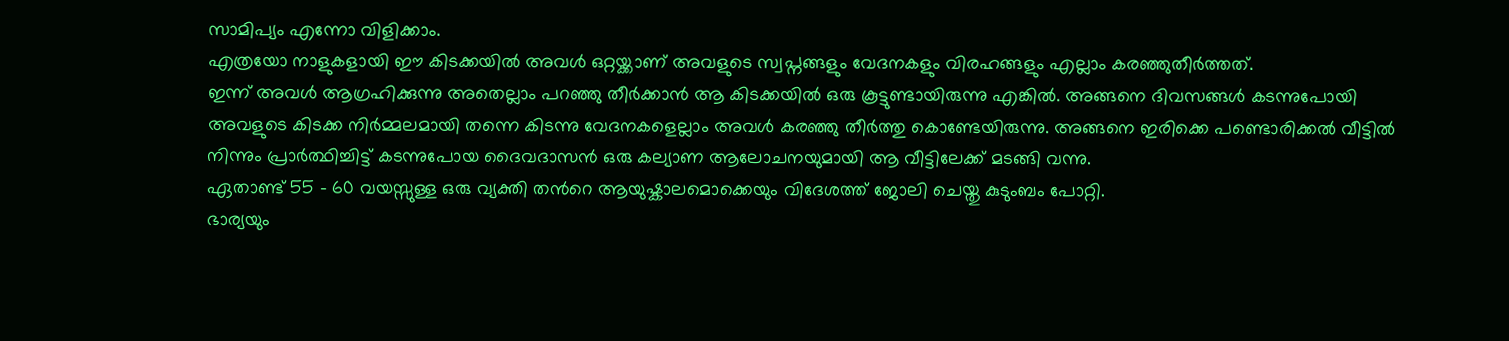സാമിപ്യം എന്നോ വിളിക്കാം.
എത്രയോ നാളുകളായി ഈ കിടക്കയിൽ അവൾ ഒറ്റയ്ക്കാണ് അവളുടെ സ്വപ്നങ്ങളും വേദനകളും വിരഹങ്ങളും എല്ലാം കരഞ്ഞുതീർത്തത്.
ഇന്ന് അവൾ ആഗ്രഹിക്കുന്നു അതെല്ലാം പറഞ്ഞു തീർക്കാൻ ആ കിടക്കയിൽ ഒരു കൂട്ടുണ്ടായിരുന്നു എങ്കിൽ. അങ്ങനെ ദിവസങ്ങൾ കടന്നുപോയി അവളുടെ കിടക്ക നിർമ്മലമായി തന്നെ കിടന്നു വേദനകളെല്ലാം അവൾ കരഞ്ഞു തീർത്തു കൊണ്ടേയിരുന്നു. അങ്ങനെ ഇരിക്കെ പണ്ടൊരിക്കൽ വീട്ടിൽ നിന്നും പ്രാർത്ഥിച്ചിട്ട് കടന്നുപോയ ദൈവദാസൻ ഒരു കല്യാണ ആലോചനയുമായി ആ വീട്ടിലേക്ക് മടങ്ങി വന്നു.
ഏതാണ്ട് 55 – 60 വയസ്സുള്ള ഒരു വ്യക്തി തൻറെ ആയുഷ്കാലമൊക്കെയും വിദേശത്ത് ജോലി ചെയ്തു കുടുംബം പോറ്റി.
ഭാര്യയും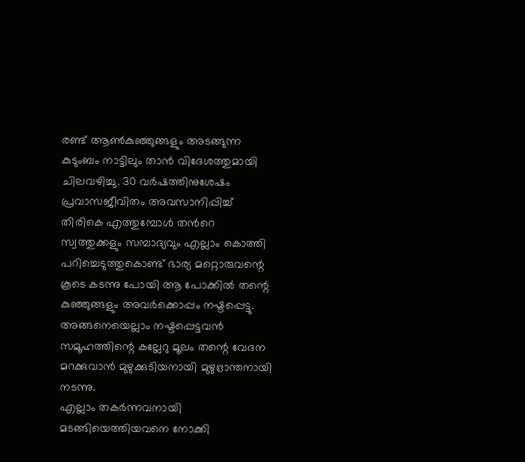രണ്ട് ആൺകുഞ്ഞുങ്ങളും അടങ്ങുന്ന കുടുംബം നാട്ടിലും താൻ വിദേശത്തുമായി ചിലവഴിച്ചു. 30 വർഷത്തിനുശേഷം പ്രവാസജീവിതം അവസാനിപ്പിച്ച് തിരികെ എത്തുമ്പോൾ തൻറെ സ്വത്തുക്കളും സമ്പാദ്യവും എല്ലാം കൊത്തി പറിച്ചെടുത്തുകൊണ്ട് ഭാര്യ മറ്റൊരുവന്റെ കൂടെ കടന്നു പോയി ആ പോക്കിൽ തന്റെ കുഞ്ഞുങ്ങളും അവർക്കൊപ്പം നഷ്ടപ്പെട്ടു. അങ്ങനെയെല്ലാം നഷ്ടപ്പെട്ടവൻ സമൂഹത്തിന്റെ കല്ലേറു മൂലം തന്റെ വേദന മറക്കുവാൻ മുഴുക്കുടിയനായി മുഴുഭ്രാന്തനായി നടന്നു.
എല്ലാം തകർന്നവനായി മടങ്ങിയെത്തിയവനെ നോക്കി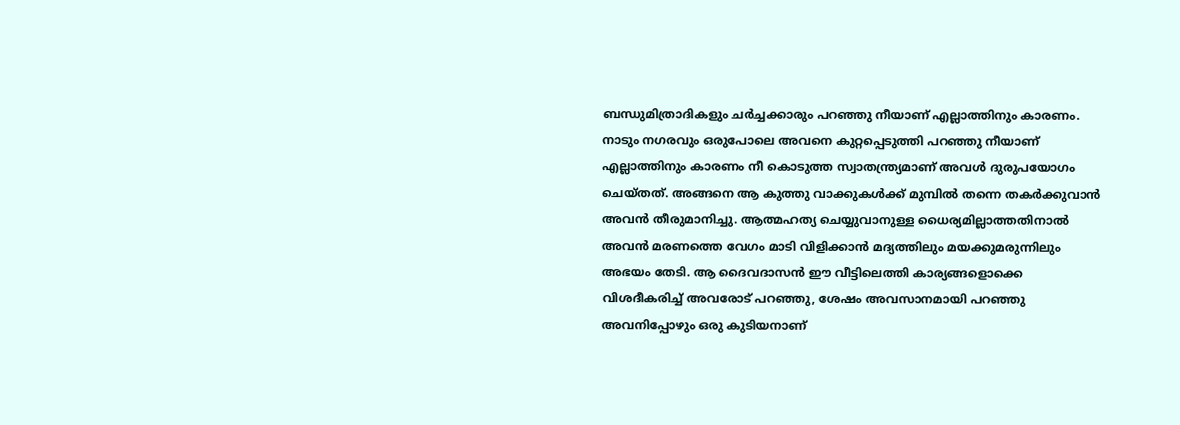ബന്ധുമിത്രാദികളും ചർച്ചക്കാരും പറഞ്ഞു നീയാണ് എല്ലാത്തിനും കാരണം. നാടും നഗരവും ഒരുപോലെ അവനെ കുറ്റപ്പെടുത്തി പറഞ്ഞു നീയാണ് എല്ലാത്തിനും കാരണം നീ കൊടുത്ത സ്വാതന്ത്ര്യമാണ് അവൾ ദുരുപയോഗം ചെയ്തത്. അങ്ങനെ ആ കുത്തു വാക്കുകൾക്ക് മുമ്പിൽ തന്നെ തകർക്കുവാൻ അവൻ തീരുമാനിച്ചു. ആത്മഹത്യ ചെയ്യുവാനുള്ള ധൈര്യമില്ലാത്തതിനാൽ അവൻ മരണത്തെ വേഗം മാടി വിളിക്കാൻ മദ്യത്തിലും മയക്കുമരുന്നിലും അഭയം തേടി. ആ ദൈവദാസൻ ഈ വീട്ടിലെത്തി കാര്യങ്ങളൊക്കെ വിശദീകരിച്ച് അവരോട് പറഞ്ഞു, ശേഷം അവസാനമായി പറഞ്ഞു അവനിപ്പോഴും ഒരു കുടിയനാണ്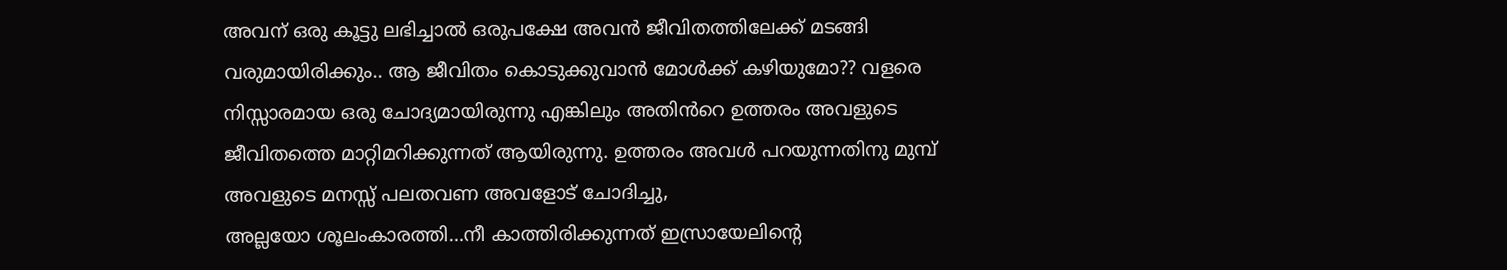അവന് ഒരു കൂട്ടു ലഭിച്ചാൽ ഒരുപക്ഷേ അവൻ ജീവിതത്തിലേക്ക് മടങ്ങി വരുമായിരിക്കും.. ആ ജീവിതം കൊടുക്കുവാൻ മോൾക്ക് കഴിയുമോ?? വളരെ നിസ്സാരമായ ഒരു ചോദ്യമായിരുന്നു എങ്കിലും അതിൻറെ ഉത്തരം അവളുടെ ജീവിതത്തെ മാറ്റിമറിക്കുന്നത് ആയിരുന്നു. ഉത്തരം അവൾ പറയുന്നതിനു മുമ്പ് അവളുടെ മനസ്സ് പലതവണ അവളോട് ചോദിച്ചു,
അല്ലയോ ശൂലംകാരത്തി…നീ കാത്തിരിക്കുന്നത് ഇസ്രായേലിന്റെ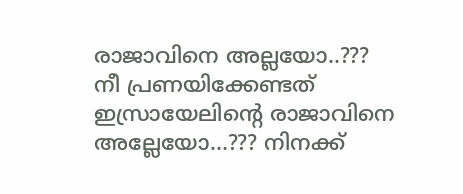രാജാവിനെ അല്ലയോ..???
നീ പ്രണയിക്കേണ്ടത് ഇസ്രായേലിന്റെ രാജാവിനെ അല്ലേയോ…??? നിനക്ക്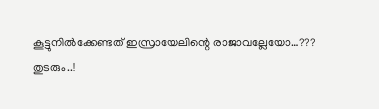കൂട്ടുനിൽക്കേണ്ടത് ഇസ്രായേലിന്റെ രാജാവല്ലേയോ…???
തുടരും..!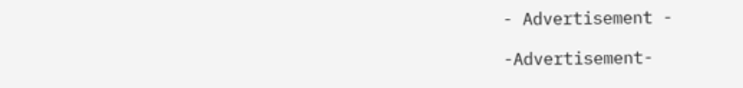- Advertisement -

-Advertisement-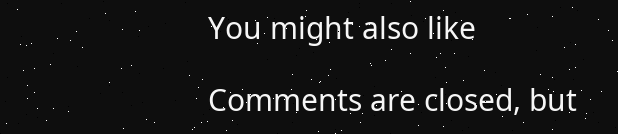You might also like

Comments are closed, but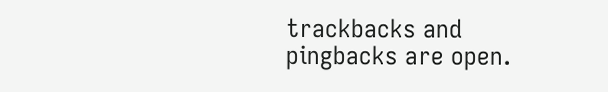trackbacks and pingbacks are open.